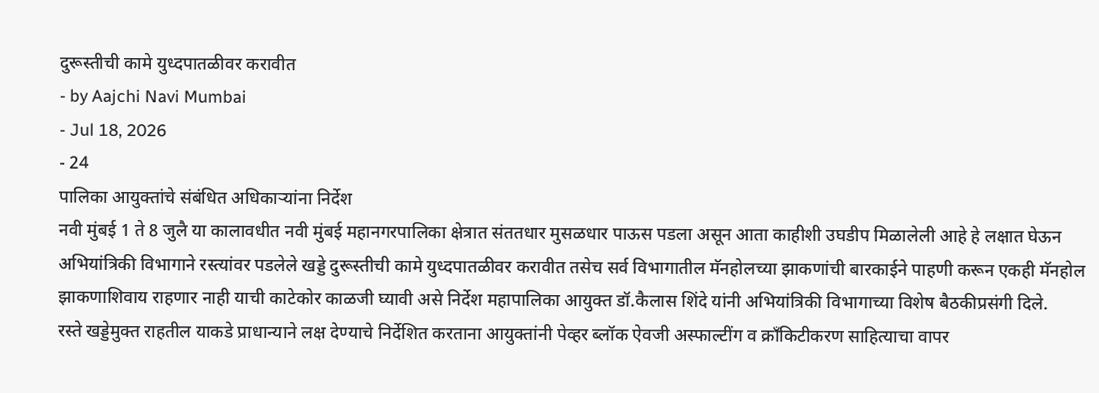दुरूस्तीची कामे युध्दपातळीवर करावीत
- by Aajchi Navi Mumbai
- Jul 18, 2026
- 24
पालिका आयुक्तांचे संबंधित अधिकाऱ्यांना निर्देश
नवी मुंबई 1 ते 8 जुलै या कालावधीत नवी मुंबई महानगरपालिका क्षेत्रात संततधार मुसळधार पाऊस पडला असून आता काहीशी उघडीप मिळालेली आहे हे लक्षात घेऊन अभियांत्रिकी विभागाने रस्त्यांवर पडलेले खड्डे दुरूस्तीची कामे युध्दपातळीवर करावीत तसेच सर्व विभागातील मॅनहोलच्या झाकणांची बारकाईने पाहणी करून एकही मॅनहोल झाकणाशिवाय राहणार नाही याची काटेकोर काळजी घ्यावी असे निर्देश महापालिका आयुक्त डॉ.कैलास शिंदे यांनी अभियांत्रिकी विभागाच्या विशेष बैठकीप्रसंगी दिले.
रस्ते खड्डेमुक्त राहतील याकडे प्राधान्याने लक्ष देण्याचे निर्देशित करताना आयुक्तांनी पेव्हर ब्लॉक ऐवजी अस्फाल्टींग व क्राँकिटीकरण साहित्याचा वापर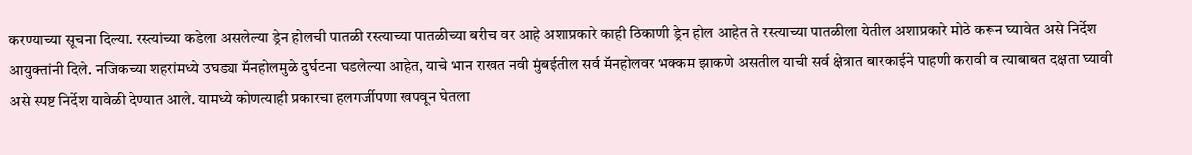करण्याच्या सूचना दिल्या. रस्त्यांच्या कडेला असलेल्या ड्रेन होलची पातळी रस्त्याच्या पातळीच्या बरीच वर आहे अशाप्रकारे काही ठिकाणी ड्रेन होल आहेत ते रस्त्याच्या पातळीला येतील अशाप्रकारे मोठे करून घ्यावेत असे निर्देश आयुक्तांनी दिले. नजिकच्या शहरांमध्ये उघड्या मॅनहोलमुळे दुर्घटना घडलेल्या आहेत, याचे भान राखत नवी मुंबईतील सर्व मॅनहोलवर भक्कम झाकणे असतील याची सर्व क्षेत्रात बारकाईने पाहणी करावी व त्याबाबत दक्षता घ्यावी असे स्पष्ट निर्देश यावेळी देण्यात आले. यामध्ये कोणत्याही प्रकारचा हलगर्जीपणा खपवून घेतला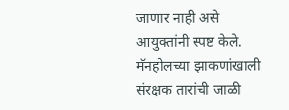जाणार नाही असे आयुक्तांनी स्पष्ट केले. मॅनहोलच्या झाकणांखाली संरक्षक तारांची जाळी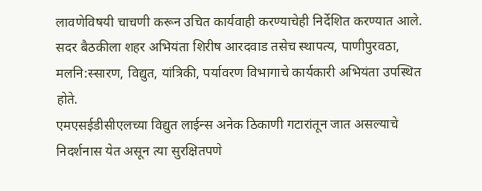लावणेविषयी चाचणी करून उचित कार्यवाही करण्याचेही निर्देशित करण्यात आले. सदर बैठकीला शहर अभियंता शिरीष आरदवाड तसेच स्थापत्य, पाणीपुरवठा, मलनि:स्सारण, विद्युत, यांत्रिकी, पर्यावरण विभागाचे कार्यकारी अभियंता उपस्थित होते.
एमएसईडीसीएलच्या विद्युत लाईन्स अनेक ठिकाणी गटारांतून जात असल्याचे निदर्शनास येत असून त्या सुरक्षितपणे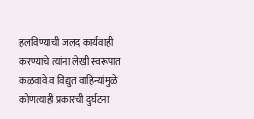हलविण्याची जलद कार्यवाही करण्याचे त्यांना लेखी स्वरूपात कळवावे व विद्युत वाहिन्यांमुळे कोणत्याही प्रकारची दुर्घटना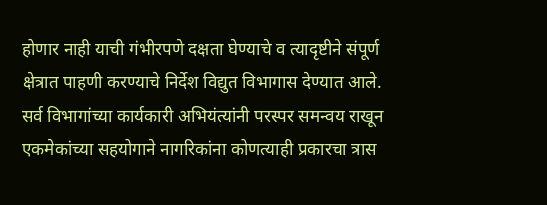होणार नाही याची गंभीरपणे दक्षता घेण्याचे व त्यादृष्टीने संपूर्ण क्षेत्रात पाहणी करण्याचे निर्देश विद्युत विभागास देण्यात आले. सर्व विभागांच्या कार्यकारी अभियंत्यांनी परस्पर समन्वय राखून एकमेकांच्या सहयोगाने नागरिकांना कोणत्याही प्रकारचा त्रास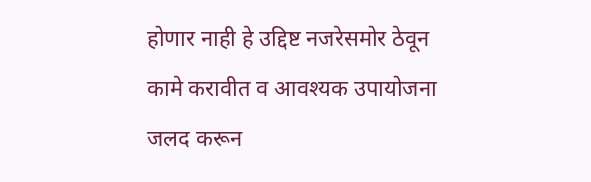होणार नाही हे उद्दिष्ट नजरेसमोर ठेवून कामे करावीत व आवश्यक उपायोजना जलद करून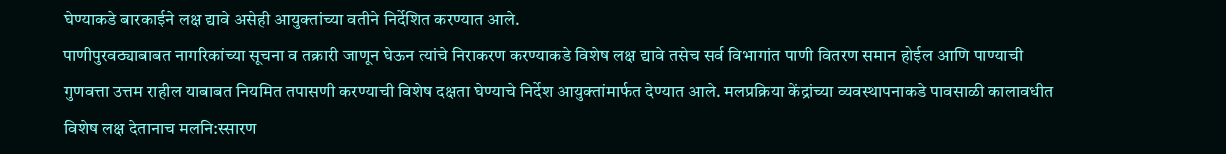घेण्याकडे बारकाईने लक्ष द्यावे असेही आयुक्तांच्या वतीने निर्देशित करण्यात आले.
पाणीपुरवठ्याबाबत नागरिकांच्या सूचना व तक्रारी जाणून घेऊन त्यांचे निराकरण करण्याकडे विशेष लक्ष द्यावे तसेच सर्व विभागांत पाणी वितरण समान होईल आणि पाण्याची गुणवत्ता उत्तम राहील याबाबत नियमित तपासणी करण्याची विशेष दक्षता घेण्याचे निर्देश आयुक्तांमार्फत देण्यात आले. मलप्रक्रिया केंद्रांच्या व्यवस्थापनाकडे पावसाळी कालावधीत विशेष लक्ष देतानाच मलनि:स्सारण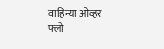वाहिन्या ओव्हर फ्लो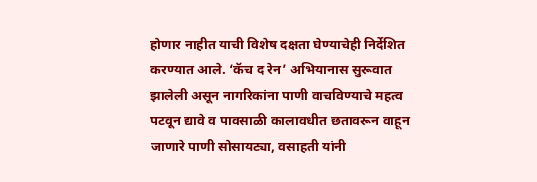होणार नाहीत याची विशेष दक्षता घेण्याचेही निर्देशित करण्यात आले. ‘कॅच द रेन’ अभियानास सुरूवात झालेली असून नागरिकांना पाणी वाचविण्याचे महत्व पटवून द्यावे व पावसाळी कालावधीत छतावरून वाहून जाणारे पाणी सोसायट्या, वसाहती यांनी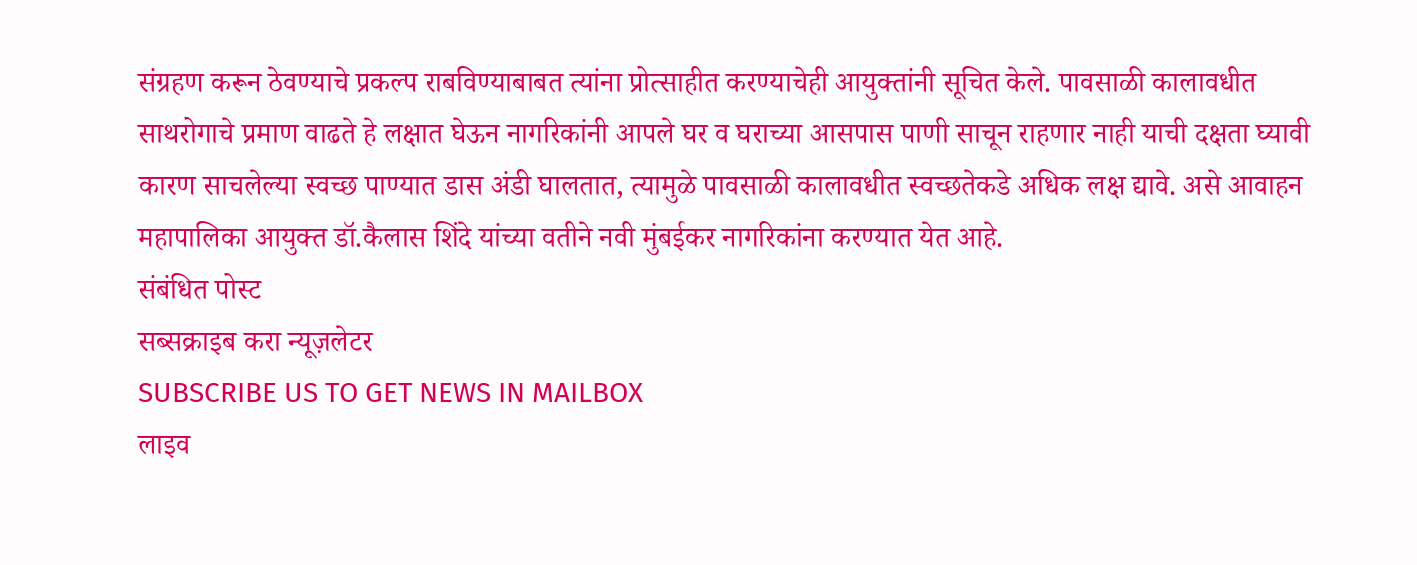संग्रहण करून ठेवण्याचे प्रकल्प राबविण्याबाबत त्यांना प्रोत्साहीत करण्याचेही आयुक्तांनी सूचित केले. पावसाळी कालावधीत साथरोगाचे प्रमाण वाढते हे लक्षात घेऊन नागरिकांनी आपले घर व घराच्या आसपास पाणी साचून राहणार नाही याची दक्षता घ्यावी कारण साचलेल्या स्वच्छ पाण्यात डास अंडी घालतात, त्यामुळे पावसाळी कालावधीत स्वच्छतेकडे अधिक लक्ष द्यावे. असे आवाहन महापालिका आयुक्त डॉ.कैलास शिंदे यांच्या वतीने नवी मुंबईकर नागरिकांना करण्यात येत आहे.
संबंधित पोस्ट
सब्सक्राइब करा न्यूज़लेटर
SUBSCRIBE US TO GET NEWS IN MAILBOX
लाइव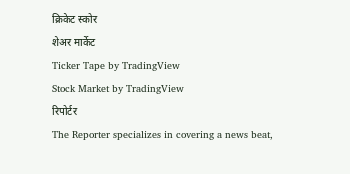क्रिकेट स्कोर
शेअर मार्केट
Ticker Tape by TradingView
Stock Market by TradingView
रिपोर्टर
The Reporter specializes in covering a news beat,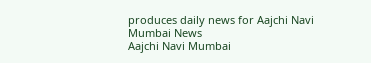produces daily news for Aajchi Navi Mumbai News
Aajchi Navi Mumbai